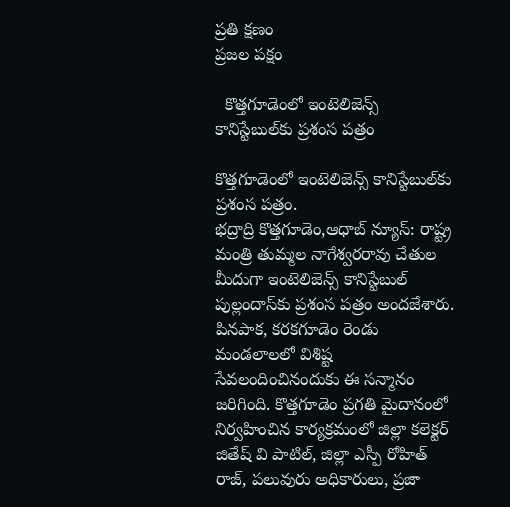ప్రతి క్షణం
ప్రజల పక్షం

  కొత్తగూడెంలో ఇంటెలిజెన్స్ కానిస్టేబుల్‌కు ప్రశంస పత్రం

కొత్తగూడెంలో ఇంటెలిజెన్స్ కానిస్టేబుల్‌కు ప్రశంస పత్రం.
భద్రాద్రి కొత్తగూడెం,ఆధాబ్ న్యూస్: రాష్ట్ర మంత్రి తుమ్మల నాగేశ్వరరావు చేతుల మీదుగా ఇంటెలిజెన్స్ కానిస్టేబుల్ పుల్లందాస్‌కు ప్రశంస పత్రం అందజేశారు. పినపాక, కరకగూడెం రెండు మండలాలలో విశిష్ట సేవలందించినందుకు ఈ సన్మానం జరిగింది. కొత్తగూడెం ప్రగతి మైదానంలో నిర్వహించిన కార్యక్రమంలో జిల్లా కలెక్టర్ జితేష్ వి పాటిల్, జిల్లా ఎస్పీ రోహిత్ రాజ్, పలువురు అధికారులు, ప్రజా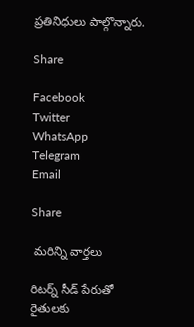ప్రతినిధులు పాల్గొన్నారు.

Share

Facebook
Twitter
WhatsApp
Telegram
Email

Share

 మరిన్ని వార్తలు

రిటర్న్ సీడ్ పేరుతో రైతులకు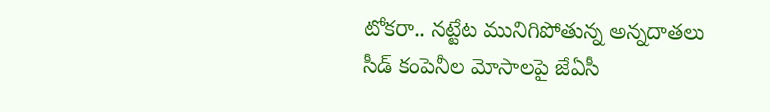టోకరా.. నట్టేట మునిగిపోతున్న అన్నదాతలు సీడ్ కంపెనీల మోసాలపై జేఏసీ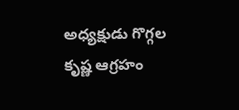అధ్యక్షుడు గొగ్గల కృష్ణ ఆగ్రహం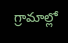గ్రామాల్లో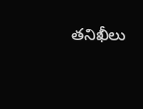తనిఖీలు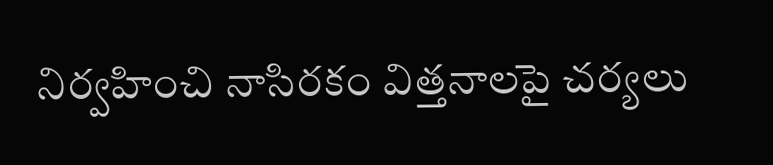నిర్వహించి నాసిరకం విత్తనాలపై చర్యలు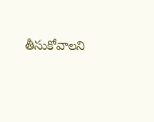తీసుకోవాలని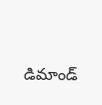డిమాండ్